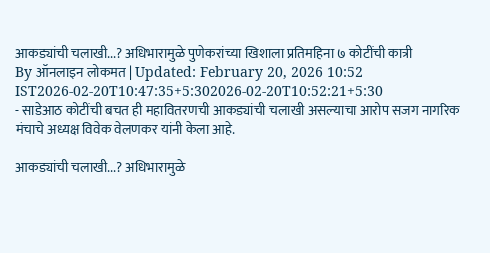आकड्यांची चलाखी...? अधिभारामुळे पुणेकरांच्या खिशाला प्रतिमहिना ७ कोटींची कात्री
By ऑनलाइन लोकमत | Updated: February 20, 2026 10:52 IST2026-02-20T10:47:35+5:302026-02-20T10:52:21+5:30
- साडेआठ कोटींची बचत ही महावितरणची आकड्यांची चलाखी असल्याचा आरोप सजग नागरिक मंचाचे अध्यक्ष विवेक वेलणकर यांनी केला आहे.

आकड्यांची चलाखी...? अधिभारामुळे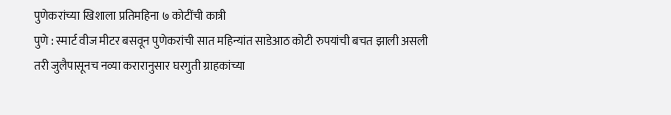पुणेकरांच्या खिशाला प्रतिमहिना ७ कोटींची कात्री
पुणे : स्मार्ट वीज मीटर बसवून पुणेकरांची सात महिन्यांत साडेआठ कोटी रुपयांची बचत झाली असली तरी जुलैपासूनच नव्या करारानुसार घरगुती ग्राहकांच्या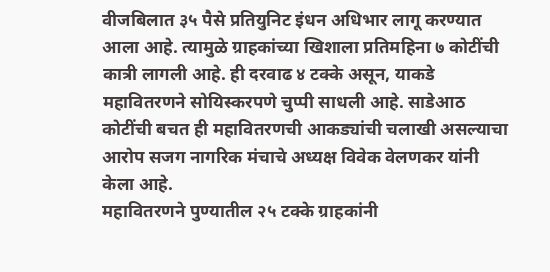वीजबिलात ३५ पैसे प्रतियुनिट इंधन अधिभार लागू करण्यात आला आहे. त्यामुळे ग्राहकांच्या खिशाला प्रतिमहिना ७ कोटींची कात्री लागली आहे. ही दरवाढ ४ टक्के असून, याकडे महावितरणने सोयिस्करपणे चुप्पी साधली आहे. साडेआठ कोटींची बचत ही महावितरणची आकड्यांची चलाखी असल्याचा आरोप सजग नागरिक मंचाचे अध्यक्ष विवेक वेलणकर यांनी केला आहे.
महावितरणने पुण्यातील २५ टक्के ग्राहकांनी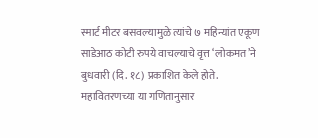स्मार्ट मीटर बसवल्यामुळे त्यांचे ७ महिन्यांत एकूण साडेआठ कोटी रुपये वाचल्याचे वृत्त ‘लोकमत’ने बुधवारी (दि. १८) प्रकाशित केले होते. महावितरणच्या या गणितानुसार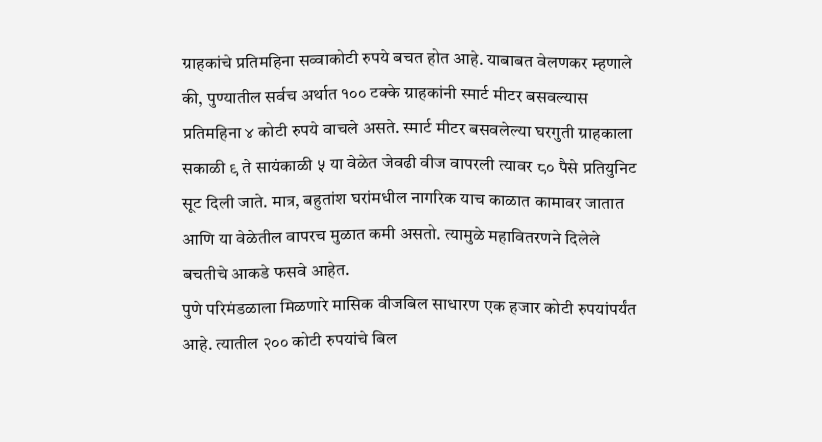ग्राहकांचे प्रतिमहिना सव्वाकोटी रुपये बचत होत आहे. याबाबत वेलणकर म्हणाले की, पुण्यातील सर्वच अर्थात १०० टक्के ग्राहकांनी स्मार्ट मीटर बसवल्यास प्रतिमहिना ४ कोटी रुपये वाचले असते. स्मार्ट मीटर बसवलेल्या घरगुती ग्राहकाला सकाळी ९ ते सायंकाळी ५ या वेळेत जेवढी वीज वापरली त्यावर ८० पैसे प्रतियुनिट सूट दिली जाते. मात्र, बहुतांश घरांमधील नागरिक याच काळात कामावर जातात आणि या वेळेतील वापरच मुळात कमी असतो. त्यामुळे महावितरणने दिलेले बचतीचे आकडे फसवे आहेत.
पुणे परिमंडळाला मिळणारे मासिक वीजबिल साधारण एक हजार कोटी रुपयांपर्यंत आहे. त्यातील २०० कोटी रुपयांचे बिल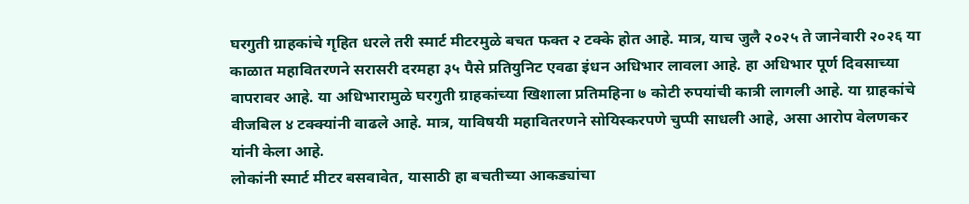घरगुती ग्राहकांचे गृहित धरले तरी स्मार्ट मीटरमुळे बचत फक्त २ टक्के होत आहे. मात्र, याच जुलै २०२५ ते जानेवारी २०२६ या काळात महावितरणने सरासरी दरमहा ३५ पैसे प्रतियुनिट एवढा इंधन अधिभार लावला आहे. हा अधिभार पूर्ण दिवसाच्या वापरावर आहे. या अधिभारामुळे घरगुती ग्राहकांच्या खिशाला प्रतिमहिना ७ कोटी रुपयांची कात्री लागली आहे. या ग्राहकांचे वीजबिल ४ टक्क्यांनी वाढले आहे. मात्र, याविषयी महावितरणने सोयिस्करपणे चुप्पी साधली आहे, असा आरोप वेलणकर यांनी केला आहे.
लोकांनी स्मार्ट मीटर बसवावेत, यासाठी हा बचतीच्या आकड्यांचा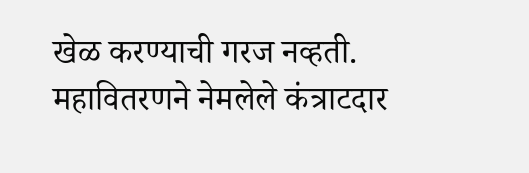खेळ करण्याची गरज नव्हती. महावितरणने नेमलेले कंत्राटदार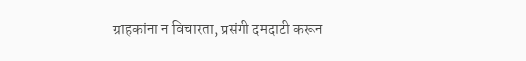ग्राहकांना न विचारता, प्रसंगी दमदाटी करून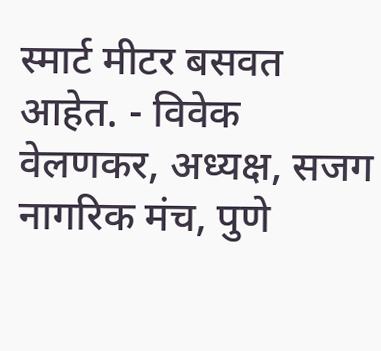स्मार्ट मीटर बसवत आहेत. - विवेक वेलणकर, अध्यक्ष, सजग नागरिक मंच, पुणे